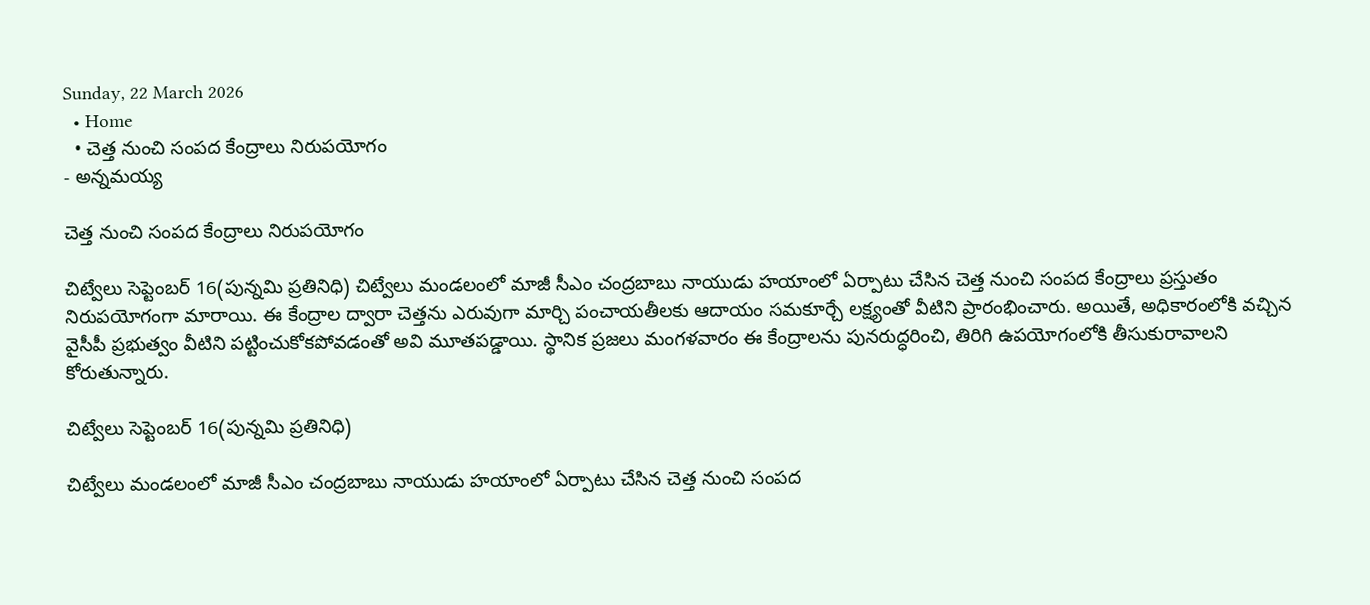Sunday, 22 March 2026
  • Home
  • చెత్త నుంచి సంపద కేంద్రాలు నిరుపయోగం
- అన్నమయ్య

చెత్త నుంచి సంపద కేంద్రాలు నిరుపయోగం

చిట్వేలు సెప్టెంబర్ 16(పున్నమి ప్రతినిధి) చిట్వేలు మండలంలో మాజీ సీఎం చంద్రబాబు నాయుడు హయాంలో ఏర్పాటు చేసిన చెత్త నుంచి సంపద కేంద్రాలు ప్రస్తుతం నిరుపయోగంగా మారాయి. ఈ కేంద్రాల ద్వారా చెత్తను ఎరువుగా మార్చి పంచాయతీలకు ఆదాయం సమకూర్చే లక్ష్యంతో వీటిని ప్రారంభించారు. అయితే, అధికారంలోకి వచ్చిన వైసీపీ ప్రభుత్వం వీటిని పట్టించుకోకపోవడంతో అవి మూతపడ్డాయి. స్థానిక ప్రజలు మంగళవారం ఈ కేంద్రాలను పునరుద్ధరించి, తిరిగి ఉపయోగంలోకి తీసుకురావాలని కోరుతున్నారు.

చిట్వేలు సెప్టెంబర్ 16(పున్నమి ప్రతినిధి)

చిట్వేలు మండలంలో మాజీ సీఎం చంద్రబాబు నాయుడు హయాంలో ఏర్పాటు చేసిన చెత్త నుంచి సంపద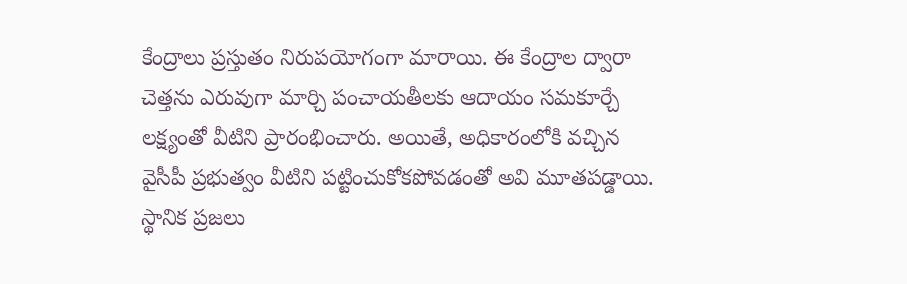కేంద్రాలు ప్రస్తుతం నిరుపయోగంగా మారాయి. ఈ కేంద్రాల ద్వారా చెత్తను ఎరువుగా మార్చి పంచాయతీలకు ఆదాయం సమకూర్చే లక్ష్యంతో వీటిని ప్రారంభించారు. అయితే, అధికారంలోకి వచ్చిన వైసీపీ ప్రభుత్వం వీటిని పట్టించుకోకపోవడంతో అవి మూతపడ్డాయి. స్థానిక ప్రజలు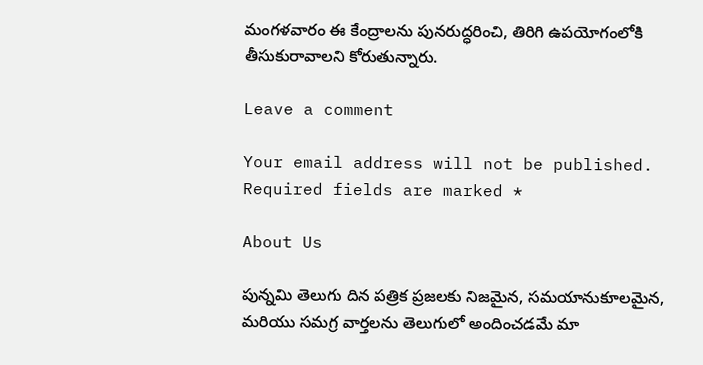మంగళవారం ఈ కేంద్రాలను పునరుద్ధరించి, తిరిగి ఉపయోగంలోకి తీసుకురావాలని కోరుతున్నారు.

Leave a comment

Your email address will not be published. Required fields are marked *

About Us

పున్నమి తెలుగు దిన పత్రిక ప్రజలకు నిజమైన, సమయానుకూలమైన, మరియు సమగ్ర వార్తలను తెలుగులో అందించడమే మా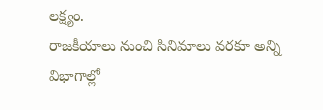లక్ష్యం.
రాజకీయాలు నుంచి సినిమాలు వరకూ అన్ని విభాగాల్లో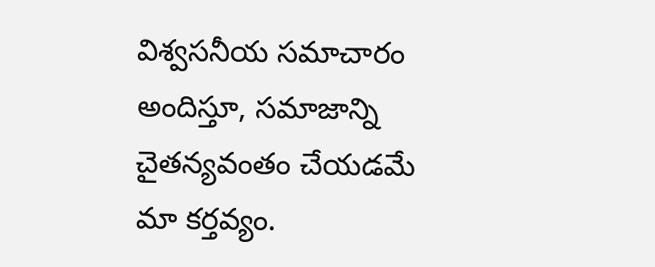విశ్వసనీయ సమాచారం అందిస్తూ, సమాజాన్ని చైతన్యవంతం చేయడమే మా కర్తవ్యం.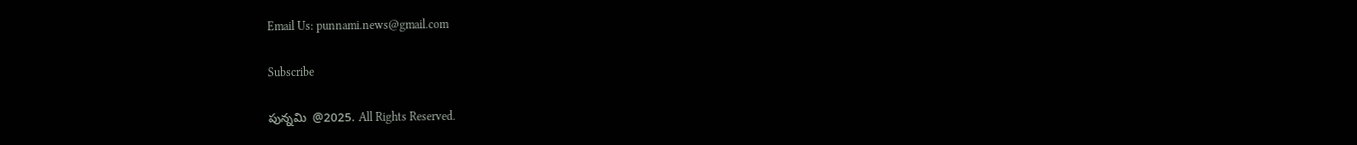Email Us: punnami.news@gmail.com

Subscribe

పున్నమి  @2025. All Rights Reserved.